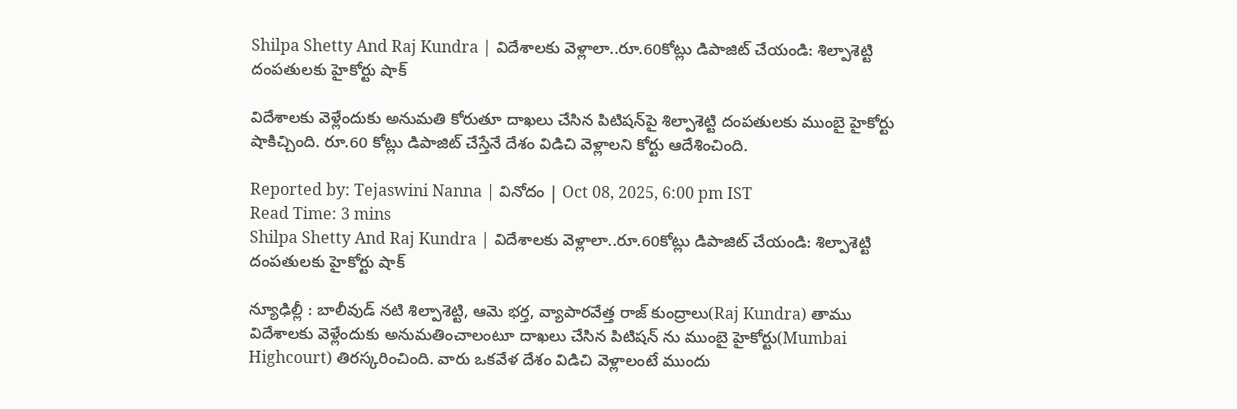Shilpa Shetty And Raj Kundra | విదేశాలకు వెళ్లాలా..రూ.60కోట్లు డిపాజిట్ చేయండి: శిల్పాశెట్టి దంపతులకు హైకోర్టు షాక్

విదేశాలకు వెళ్లేందుకు అనుమతి కోరుతూ దాఖలు చేసిన పిటిషన్‌పై శిల్పాశెట్టి దంపతులకు ముంబై హైకోర్టు షాకిచ్చింది. రూ.60 కోట్లు డిపాజిట్ చేస్తేనే దేశం విడిచి వెళ్లాలని కోర్టు ఆదేశించింది.

Reported by: Tejaswini Nanna | వినోదం | Oct 08, 2025, 6:00 pm IST
Read Time: 3 mins
Shilpa Shetty And Raj Kundra | విదేశాలకు వెళ్లాలా..రూ.60కోట్లు డిపాజిట్ చేయండి: శిల్పాశెట్టి దంపతులకు హైకోర్టు షాక్

న్యూఢిల్లీ : బాలీవుడ్ నటి శిల్పాశెట్టి, ఆమె భర్త, వ్యాపారవేత్త రాజ్ కుంద్రాలు(Raj Kundra) తాము విదేశాలకు వెళ్లేందుకు అనుమతించాలంటూ దాఖలు చేసిన పిటిషన్ ను ముంబై హైకోర్టు(Mumbai Highcourt) తిరస్కరించింది. వారు ఒకవేళ దేశం విడిచి వెళ్లాలంటే ముందు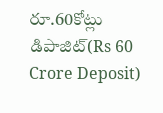రూ.60కోట్లు డిపాజిట్‌(Rs 60 Crore Deposit)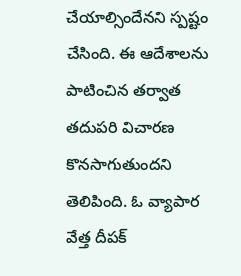చేయాల్సిందేనని స్పష్టం చేసింది. ఈ ఆదేశాలను పాటించిన తర్వాత తదుపరి విచారణ కొనసాగుతుందని తెలిపింది. ఓ వ్యాపార వేత్త దీపక్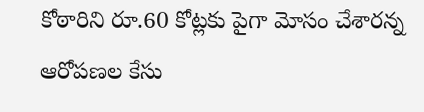కోఠారిని రూ.60 కోట్లకు పైగా మోసం చేశారన్న ఆరోపణల కేసు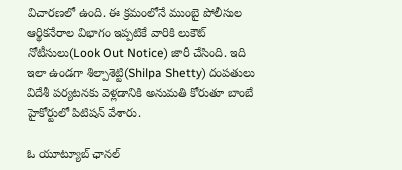విచారణలో ఉంది. ఈ క్రమంలోనే ముంబై పోలీసుల ఆర్థికనేరాల విభాగం ఇప్పటికే వారికి లుకౌట్‌ నోటీసులు(Look Out Notice) జారీ చేసింది. ఇది ఇలా ఉండగా శిల్పాశెట్టి(Shilpa Shetty) దంపతులు విదేశీ పర్యటనకు వెళ్లడానికి అనుమతి కోరుతూ బాంబే హైకోర్టులో పిటిషన్‌ వేశారు.

ఓ యూట్యూబ్‌ ఛానల్‌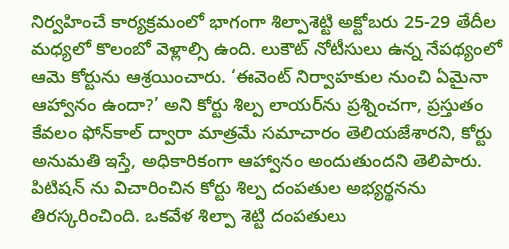నిర్వహించే కార్యక్రమంలో భాగంగా శిల్పాశెట్టి అక్టోబరు 25-29 తేదీల మధ్యలో కొలంబో వెళ్లాల్సి ఉంది. లుకౌట్‌ నోటీసులు ఉన్న నేపథ్యంలో ఆమె కోర్టును ఆశ్రయించారు. ‘ఈవెంట్‌ నిర్వాహకుల నుంచి ఏమైనా ఆహ్వానం ఉందా?’ అని కోర్టు శిల్ప లాయర్‌ను ప్రశ్నించగా, ప్రస్తుతం కేవలం ఫోన్‌కాల్‌ ద్వారా మాత్రమే సమాచారం తెలియజేశారని, కోర్టు అనుమతి ఇస్తే, అధికారికంగా ఆహ్వానం అందుతుందని తెలిపారు. పిటిషన్ ను విచారించిన కోర్టు శిల్ప దంపతుల అభ్యర్థనను తిరస్కరించింది. ఒకవేళ శిల్పా శెట్టి దంపతులు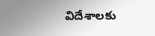విదేశాలకు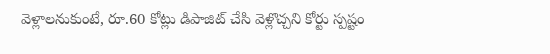వెళ్లాలనుకుంటే, రూ.60 కోట్లు డిపాజిట్‌ చేసి వెళ్లొచ్చని కోర్టు స్పష్టం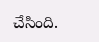చేసింది.